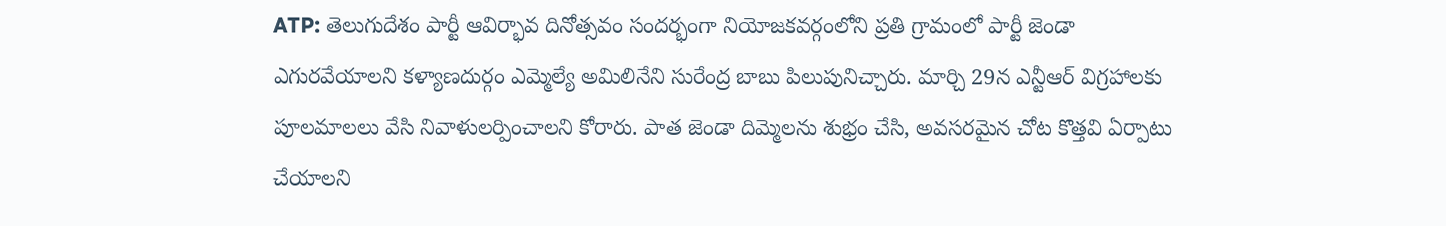ATP: తెలుగుదేశం పార్టీ ఆవిర్భావ దినోత్సవం సందర్భంగా నియోజకవర్గంలోని ప్రతి గ్రామంలో పార్టీ జెండా ఎగురవేయాలని కళ్యాణదుర్గం ఎమ్మెల్యే అమిలినేని సురేంద్ర బాబు పిలుపునిచ్చారు. మార్చి 29న ఎన్టీఆర్ విగ్రహాలకు పూలమాలలు వేసి నివాళులర్పించాలని కోరారు. పాత జెండా దిమ్మెలను శుభ్రం చేసి, అవసరమైన చోట కొత్తవి ఏర్పాటు చేయాలని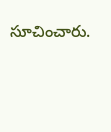సూచించారు.